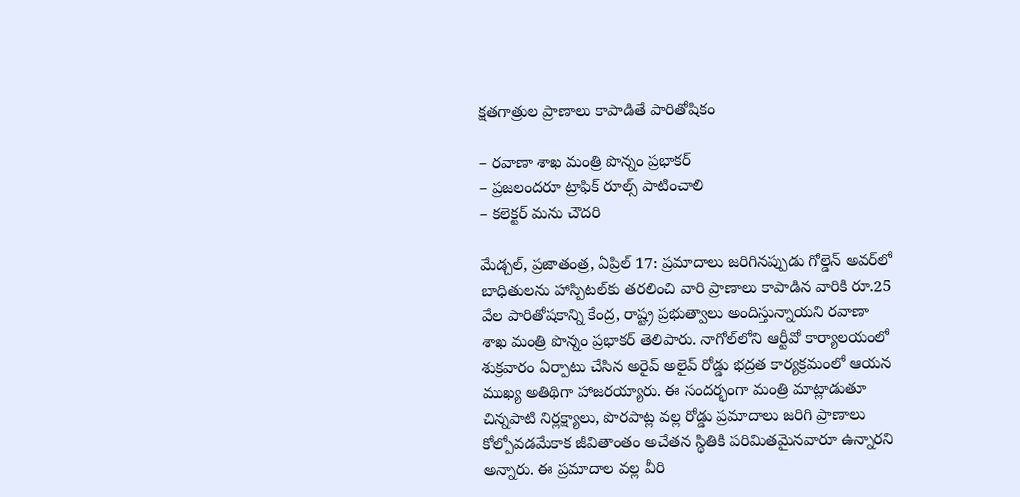క్షతగాత్రుల ప్రాణాలు కాపాడితే పారితోషికం

– రవాణా శాఖ మంత్రి పొన్నం ప్రభాకర్
– ప్రజలందరూ ట్రాఫిక్ రూల్స్‌ పాటించాలి
– కలెక్టర్ మను చౌదరి

మేడ్చల్, ప్రజాతంత్ర, ఏప్రిల్ 17: ప్రమాదాలు జరిగినప్పుడు గోల్డెన్ అవర్‌లో బాధితులను హాస్పిటల్‌కు తరలించి వారి ప్రాణాలు కాపాడిన వారికి రూ.25 వేల పారితోషకాన్ని కేంద్ర, రాష్ట్ర ప్రభుత్వాలు అందిస్తున్నాయని రవాణా శాఖ మంత్రి పొన్నం ప్రభాకర్ తెలిపారు. నాగోల్‌లోని ఆర్టీవో కార్యాలయంలో శుక్రవారం ఏర్పాటు చేసిన అరైవ్ అలైవ్ రోడ్డు భద్రత కార్యక్రమంలో ఆయన ముఖ్య అతిథిగా హాజరయ్యారు. ఈ సందర్భంగా మంత్రి మాట్లాడుతూ చిన్నపాటి నిర్లక్ష్యాలు, పొరపాట్ల వల్ల రోడ్డు ప్రమాదాలు జరిగి ప్రాణాలు కోల్పోవడమేకాక జీవితాంతం అచేతన స్థితికి పరిమితమైనవారూ ఉన్నారని అన్నారు. ఈ ప్రమాదాల వల్ల వీరి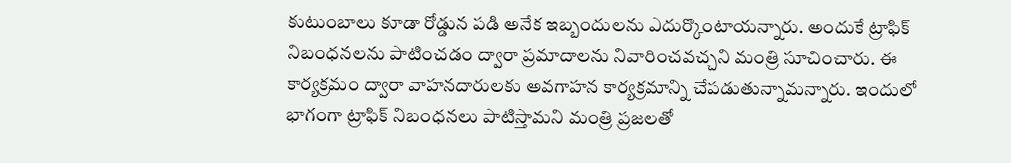కుటుంబాలు కూడా రోడ్డున పడి అనేక ఇబ్బందులను ఎదుర్కొంటాయన్నారు. అందుకే ట్రాఫిక్ నిబంధనలను పాటించడం ద్వారా ప్రమాదాలను నివారించవచ్చని మంత్రి సూచించారు. ఈ కార్యక్రమం ద్వారా వాహనదారులకు అవగాహన కార్యక్రమాన్ని చేపడుతున్నామన్నారు. ఇందులో భాగంగా ట్రాఫిక్ నిబంధనలు పాటిస్తామని మంత్రి ప్రజలతో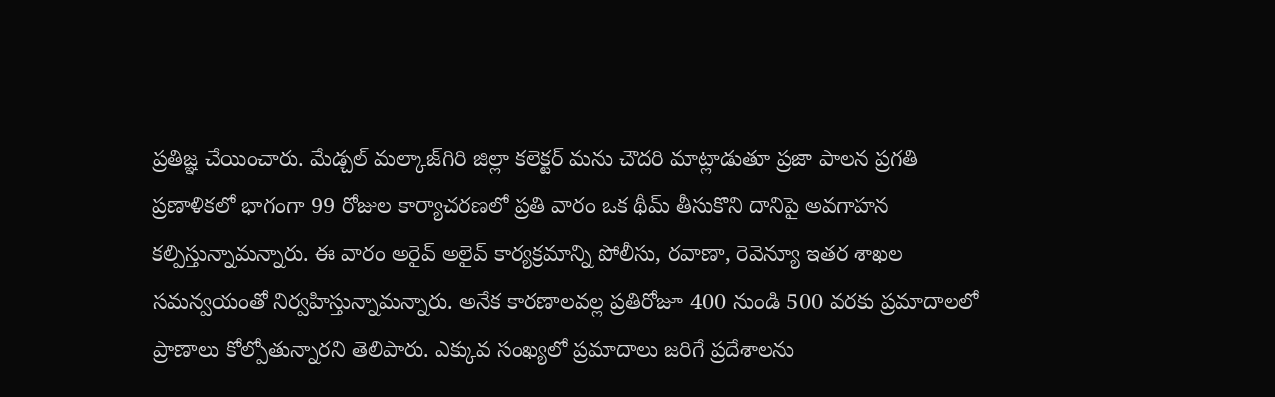ప్రతిజ్ఞ చేయించారు. మేడ్చల్ మల్కాజ్‌గిరి జిల్లా కలెక్టర్ మను చౌదరి మాట్లాడుతూ ప్రజా పాలన ప్రగతి ప్రణాళికలో భాగంగా 99 రోజుల కార్యాచరణలో ప్రతి వారం ఒక థీమ్ తీసుకొని దానిపై అవగాహన కల్పిస్తున్నామన్నారు. ఈ వారం అరైవ్ అలైవ్ కార్యక్రమాన్ని పోలీసు, రవాణా, రెవెన్యూ ఇతర శాఖల సమన్వయంతో నిర్వహిస్తున్నామన్నారు. అనేక కారణాలవల్ల ప్రతిరోజూ 400 నుండి 500 వరకు ప్రమాదాలలో ప్రాణాలు కోల్పోతున్నారని తెలిపారు. ఎక్కువ సంఖ్యలో ప్రమాదాలు జరిగే ప్రదేశాలను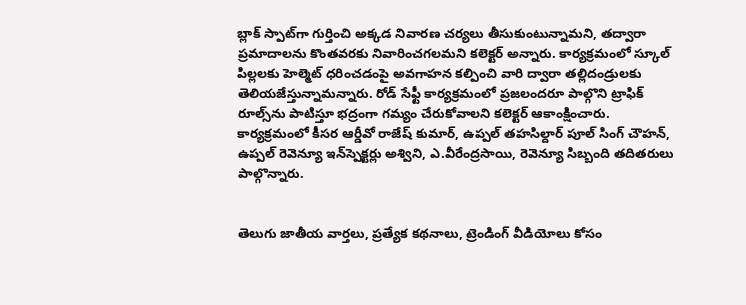బ్లాక్ స్పాట్‌గా గుర్తించి అక్కడ నివారణ చర్యలు తీసుకుంటున్నామని, తద్వారా ప్రమాదాలను కొంతవరకు నివారించగలమని కలెక్టర్ అన్నారు. కార్యక్రమంలో స్కూల్ పిల్లలకు హెల్మెట్ ధరించడంపై అవగాహన కల్పించి వారి ద్వారా తల్లిదండ్రులకు తెలియజేస్తున్నామన్నారు. రోడ్ సేఫ్టీ కార్యక్రమంలో ప్రజలందరూ పాల్గొని ట్రాఫిక్ రూల్స్‌ను పాటిస్తూ భద్రంగా గమ్యం చేరుకోవాలని కలెక్టర్ ఆకాంక్షించారు. కార్యక్రమంలో కీసర ఆర్డీవో రాజేష్ కుమార్, ఉప్పల్ తహసిల్దార్ పూల్ సింగ్ చౌహన్, ఉప్పల్ రెవెన్యూ ఇన్‌స్పెక్టర్లు అశ్విని, ఎ.వీరేంద్రసాయి, రెవెన్యూ సిబ్బంది తదితరులు పాల్గొన్నారు.


తెలుగు జాతీయ వార్తలు, ప్రత్యేక కథనాలు, ట్రెండింగ్ వీడియోలు కోసం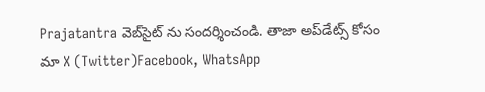Prajatantra వెబ్‌సైట్ ను సందర్శించండి. తాజా అప్‌డేట్స్ కోసం మా X (Twitter)Facebook, WhatsApp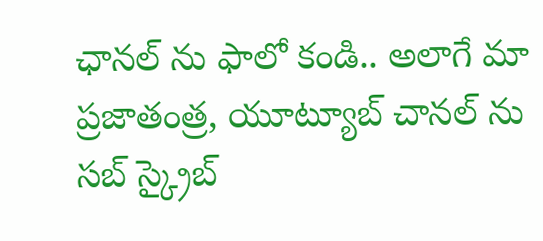ఛానల్ ను ఫాలో కండి.. అలాగే మా ప్రజాతంత్ర, యూట్యూబ్ చానల్ ను సబ్ స్క్రైబ్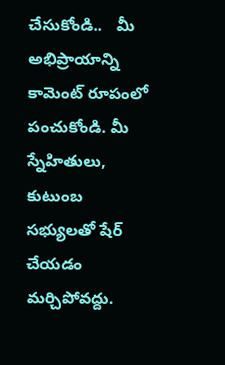చేసుకోండి..   మీ అభిప్రాయాన్ని కామెంట్ రూపంలో పంచుకోండి. మీ స్నేహితులు, కుటుంబ సభ్యులతో షేర్ చేయడం మర్చిపోవద్దు.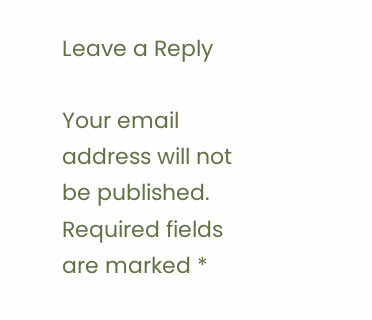Leave a Reply

Your email address will not be published. Required fields are marked *